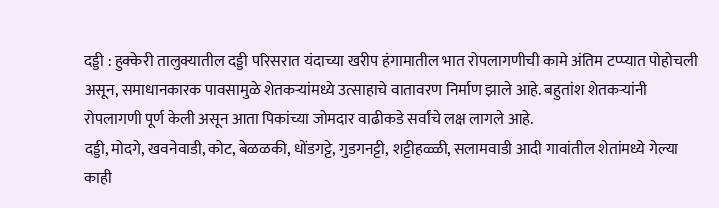दड्डी : हुक्केरी तालुक्यातील दड्डी परिसरात यंदाच्या खरीप हंगामातील भात रोपलागणीची कामे अंतिम टप्प्यात पोहोचली असून, समाधानकारक पावसामुळे शेतकऱ्यांमध्ये उत्साहाचे वातावरण निर्माण झाले आहे. बहुतांश शेतकऱ्यांनी रोपलागणी पूर्ण केली असून आता पिकांच्या जोमदार वाढीकडे सर्वांचे लक्ष लागले आहे.
दड्डी, मोदगे, खवनेवाडी, कोट, बेळळकी, धोंडगट्टे, गुडगनट्टी, शट्टीहळ्ळी, सलामवाडी आदी गावांतील शेतांमध्ये गेल्या काही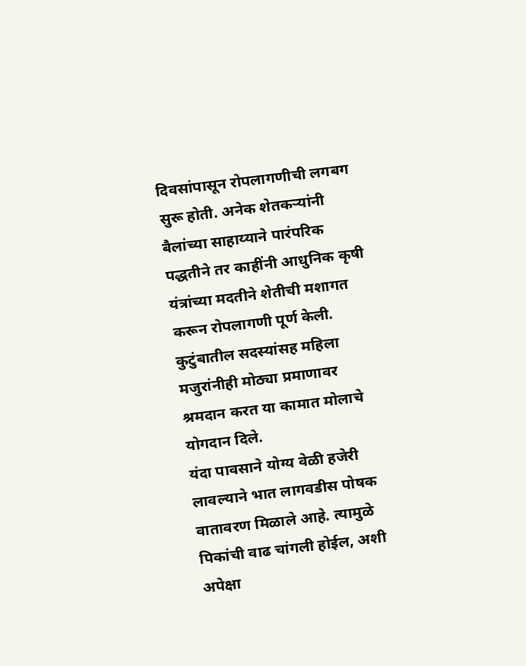दिवसांपासून रोपलागणीची लगबग सुरू होती. अनेक शेतकऱ्यांनी बैलांच्या साहाय्याने पारंपरिक पद्धतीने तर काहींनी आधुनिक कृषी यंत्रांच्या मदतीने शेतीची मशागत करून रोपलागणी पूर्ण केली. कुटुंबातील सदस्यांसह महिला मजुरांनीही मोठ्या प्रमाणावर श्रमदान करत या कामात मोलाचे योगदान दिले.
यंदा पावसाने योग्य वेळी हजेरी लावल्याने भात लागवडीस पोषक वातावरण मिळाले आहे. त्यामुळे पिकांची वाढ चांगली होईल, अशी अपेक्षा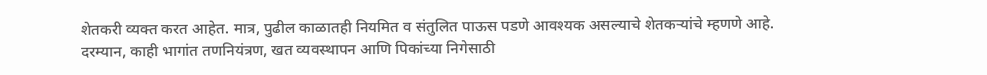शेतकरी व्यक्त करत आहेत. मात्र, पुढील काळातही नियमित व संतुलित पाऊस पडणे आवश्यक असल्याचे शेतकऱ्यांचे म्हणणे आहे.
दरम्यान, काही भागांत तणनियंत्रण, खत व्यवस्थापन आणि पिकांच्या निगेसाठी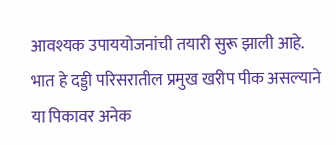आवश्यक उपाययोजनांची तयारी सुरू झाली आहे. भात हे दड्डी परिसरातील प्रमुख खरीप पीक असल्याने या पिकावर अनेक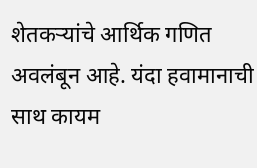शेतकऱ्यांचे आर्थिक गणित अवलंबून आहे. यंदा हवामानाची साथ कायम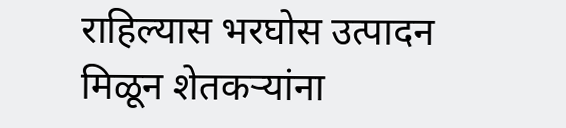राहिल्यास भरघोस उत्पादन मिळून शेतकऱ्यांना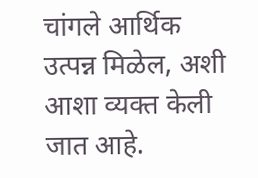चांगले आर्थिक उत्पन्न मिळेल, अशी आशा व्यक्त केली जात आहे.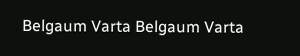Belgaum Varta Belgaum Varta